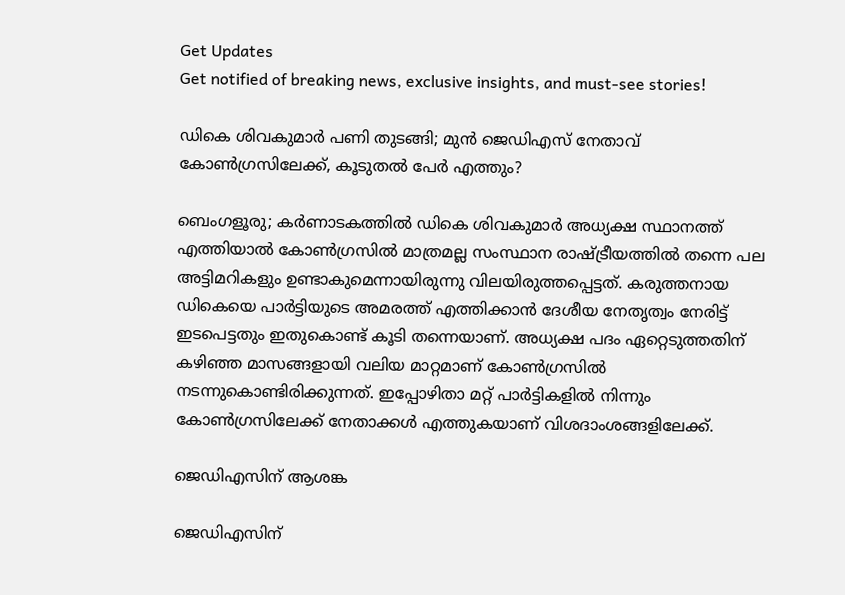Get Updates
Get notified of breaking news, exclusive insights, and must-see stories!

ഡികെ ശിവകുമാർ പണി തുടങ്ങി; മുൻ ജെഡിഎസ് നേതാവ് കോൺഗ്രസിലേക്ക്, കൂടുതൽ പേർ എത്തും?

ബെംഗളൂരു; കർണാടകത്തിൽ ഡികെ ശിവകുമാർ അധ്യക്ഷ സ്ഥാനത്ത് എത്തിയാൽ കോൺഗ്രസിൽ മാത്രമല്ല സംസ്ഥാന രാഷ്ട്രീയത്തിൽ തന്നെ പല അട്ടിമറികളും ഉണ്ടാകുമെന്നായിരുന്നു വിലയിരുത്തപ്പെട്ടത്. കരുത്തനായ ഡികെയെ പാർട്ടിയുടെ അമരത്ത് എത്തിക്കാൻ ദേശീയ നേതൃത്വം നേരിട്ട് ഇടപെട്ടതും ഇതുകൊണ്ട് കൂടി തന്നെയാണ്. അധ്യക്ഷ പദം ഏറ്റെടുത്തതിന് കഴിഞ്ഞ മാസങ്ങളായി വലിയ മാറ്റമാണ് കോൺഗ്രസിൽ നടന്നുകൊണ്ടിരിക്കുന്നത്. ഇപ്പോഴിതാ മറ്റ് പാർട്ടികളിൽ നിന്നും കോൺഗ്രസിലേക്ക് നേതാക്കൾ എത്തുകയാണ് വിശദാംശങ്ങളിലേക്ക്.

ജെഡിഎസിന് ആശങ്ക

ജെഡിഎസിന്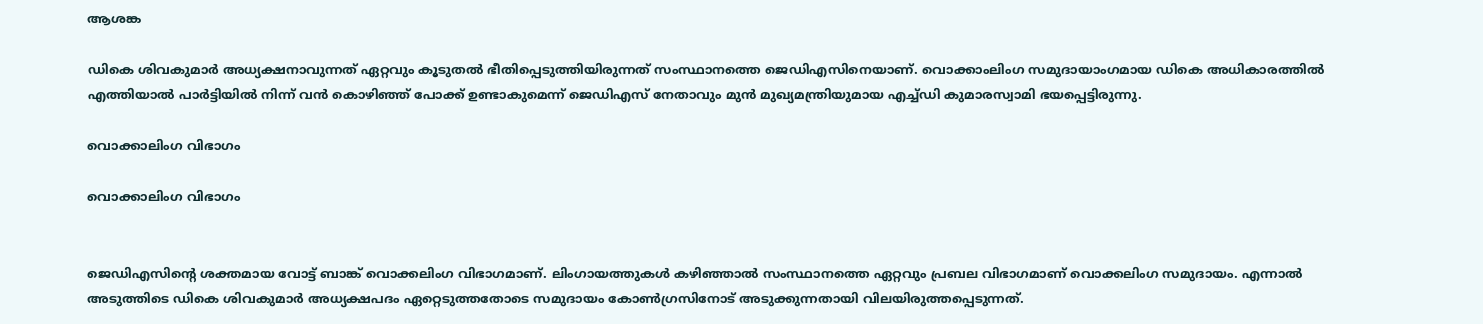ആശങ്ക

ഡികെ ശിവകുമാർ അധ്യക്ഷനാവുന്നത് ഏറ്റവും കൂടുതൽ ഭീതിപ്പെടുത്തിയിരുന്നത് സംസ്ഥാനത്തെ ജെഡിഎസിനെയാണ്. വൊക്കാംലിംഗ സമുദായാംഗമായ ഡികെ അധികാരത്തിൽ എത്തിയാൽ പാർട്ടിയിൽ നിന്ന് വൻ കൊഴിഞ്ഞ് പോക്ക് ഉണ്ടാകുമെന്ന് ജെഡിഎസ് നേതാവും മുൻ മുഖ്യമന്ത്രിയുമായ എച്ച്ഡി കുമാരസ്വാമി ഭയപ്പെട്ടിരുന്നു.

വൊക്കാലിംഗ വിഭാഗം

വൊക്കാലിംഗ വിഭാഗം


ജെഡിഎസിന്‍റെ ശക്തമായ വോട്ട് ബാങ്ക് വൊക്കലിംഗ വിഭാഗമാണ്. ലിംഗായത്തുകള്‍ കഴിഞ്ഞാല്‍ സംസ്ഥാനത്തെ ഏറ്റവും പ്രബല വിഭാഗമാണ് വൊക്കലിംഗ സമുദായം. എന്നാൽ അടുത്തിടെ ഡികെ ശിവകുമാർ അധ്യക്ഷപദം ഏറ്റെടുത്തതോടെ സമുദായം കോൺഗ്രസിനോട് അടുക്കുന്നതായി വിലയിരുത്തപ്പെടുന്നത്.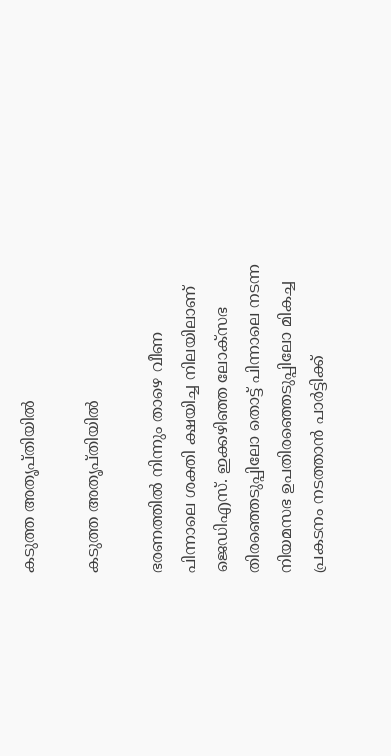കടുത്ത അതൃപ്തിയിൽ

കടുത്ത അതൃപ്തിയിൽ

ഭരണത്തിൽ നിന്നും താഴെ വീണ പിന്നാലെ ശക്തി ക്ഷയിച്ച നിലയിലാണ് ജെഡിഎസ്. ഇക്കഴിഞ്ഞ ലോക്സഭ തിരഞ്ഞെടുപ്പിലോ തൊട്ട് പിന്നാലെ നടന്ന നിയമസഭ ഉപതിരഞ്ഞെടുപ്പിലോ മികച്ച പ്രകടനം നടത്താൻ പാർട്ടിക്ക്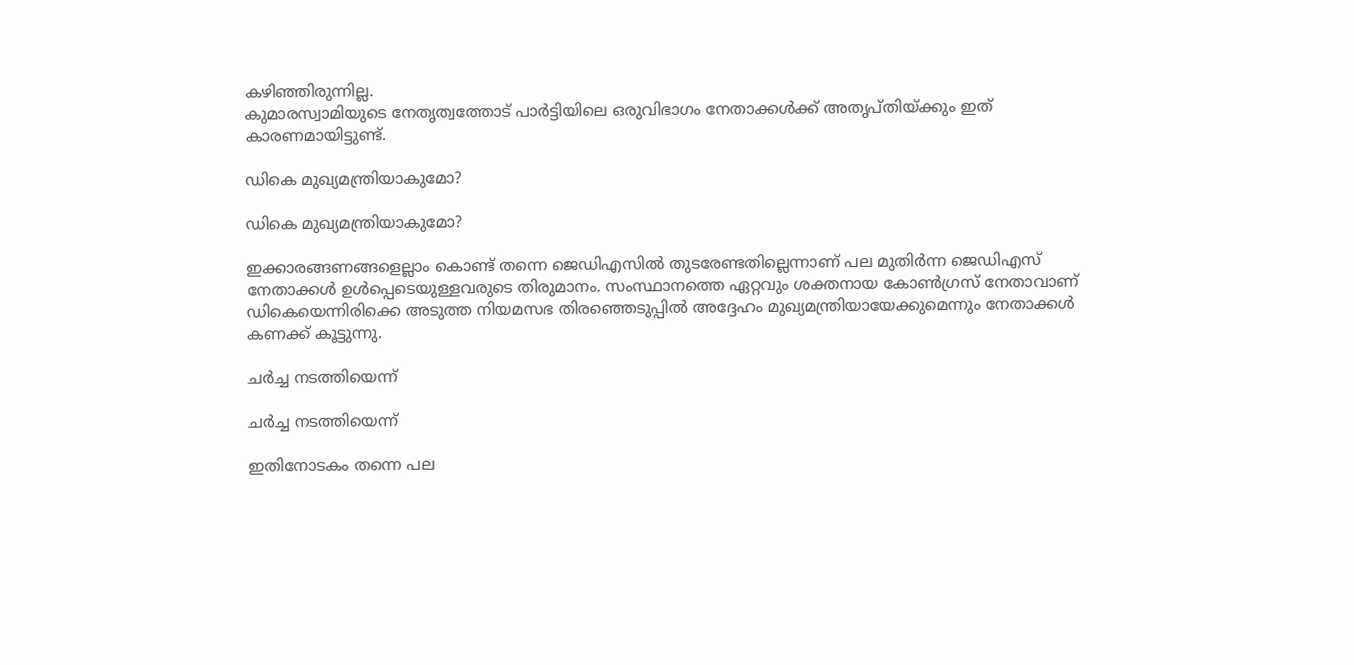കഴിഞ്ഞിരുന്നില്ല.
കുമാരസ്വാമിയുടെ നേതൃത്വത്തോട് പാർട്ടിയിലെ ഒരുവിഭാഗം നേതാക്കൾക്ക് അതൃപ്തിയ്ക്കും ഇത് കാരണമായിട്ടുണ്ട്.

ഡികെ മുഖ്യമന്ത്രിയാകുമോ?

ഡികെ മുഖ്യമന്ത്രിയാകുമോ?

ഇക്കാരങ്ങണങ്ങളെല്ലാം കൊണ്ട് തന്നെ ജെഡിഎസിൽ തുടരേണ്ടതില്ലെന്നാണ് പല മുതിര്‍ന്ന ജെഡിഎസ് നേതാക്കള്‍ ഉള്‍പ്പെടെയുള്ളവരുടെ തിരുമാനം. സംസ്ഥാനത്തെ ഏറ്റവും ശക്തനായ കോണ്‍ഗ്രസ് നേതാവാണ് ഡികെയെന്നിരിക്കെ അടുത്ത നിയമസഭ തിരഞ്ഞെടുപ്പില്‍ അദ്ദേഹം മുഖ്യമന്ത്രിയായേക്കുമെന്നും നേതാക്കള്‍ കണക്ക് കൂട്ടുന്നു.

ചർച്ച നടത്തിയെന്ന്

ചർച്ച നടത്തിയെന്ന്

ഇതിനോടകം തന്നെ പല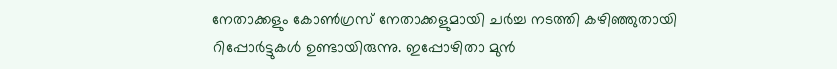നേതാക്കളും കോണ്‍ഗ്രസ് നേതാക്കളുമായി ചര്‍ച്ച നടത്തി കഴിഞ്ഞുതായി റിപ്പോർട്ടുകൾ ഉണ്ടായിരുന്നു. ഇപ്പോഴിതാ മുൻ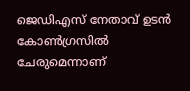ജെഡിഎസ് നേതാവ് ഉടൻ കോൺഗ്രസിൽ ചേരുമെന്നാണ്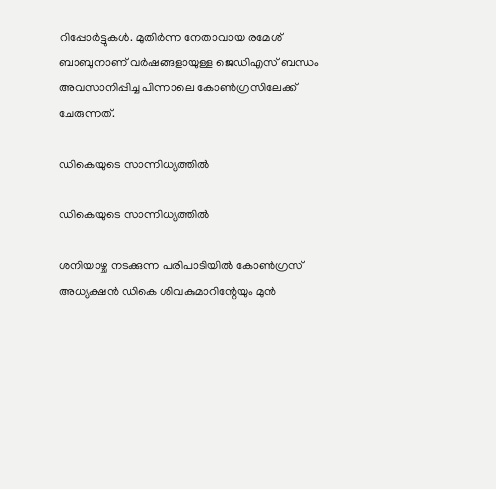റിപ്പോർട്ടുകൾ. മുതിർന്ന നേതാവായ രമേശ് ബാബുനാണ് വർഷങ്ങളായുള്ള ജെഡിഎസ് ബന്ധം അവസാനിപ്പിച്ച പിന്നാലെ കോൺഗ്രസിലേക്ക് ചേരുന്നത്.

ഡികെയുടെ സാന്നിധ്യത്തിൽ

ഡികെയുടെ സാന്നിധ്യത്തിൽ

ശനിയാഴ്ച നടക്കുന്ന പരിപാടിയിൽ കോൺഗ്രസ് അധ്യക്ഷൻ ഡികെ ശിവകുമാറിന്റേയും മുൻ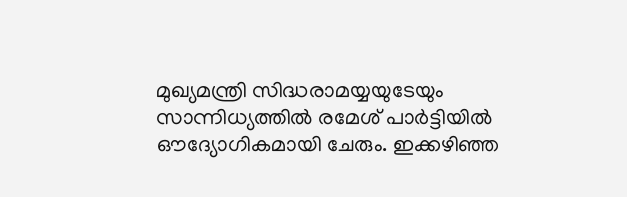മുഖ്യമന്ത്രി സിദ്ധരാമയ്യയുടേയും സാന്നിധ്യത്തിൽ രമേശ് പാർട്ടിയിൽ ഔദ്യോഗികമായി ചേരും. ഇക്കഴിഞ്ഞ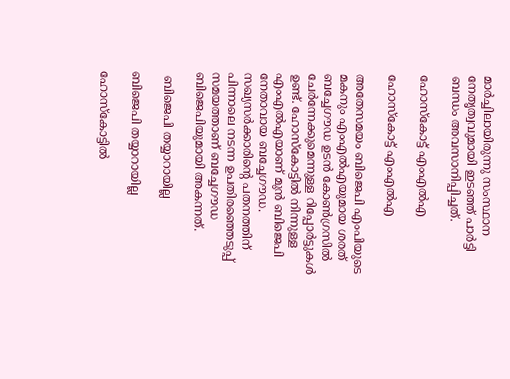മാർച്ചിലായിരുന്നു സംസ്ഥാന നേതൃത്വവുമായി ഇടഞ്ഞ് പാർട്ടി ബന്ധം അവസാനിപ്പിച്ചത്.

ഹോസ്കോട്ട് എംഎൽഎ

ഹോസ്കോട്ട് എംഎൽഎ

അതേസമയം ബിജെപി എംപിയുടെ മകനും എംഎൽഎയുമായ ശരത് ബച്ചേഗൗഡ ഉടൻ കോൺഗ്രസിൽ ചേർന്നേക്കുമെന്നുള്ള റിപ്പോർട്ടുകൾ ഉണ്ട്. ഹോസ്കോട്ടിൽ നിന്നുള്ള എംഎൽഎയാണ് മുൻ ബിജെപി നേതാവായ ബച്ചേഗൗഡ. സഖ്യസർക്കാരിന്റെ പതനത്തിന് പിന്നാലെ നടന്ന ഉപതിരഞ്ഞെടുപ്പ് സമയത്താണ് ബച്ചേഗൗഡ ബിജെപിയുമായി അകന്നത്.

 ബിജെപി തയ്യാറായില്ല

ബിജെപി തയ്യാറായില്ല

ഹോസ്കോട്ടിൽ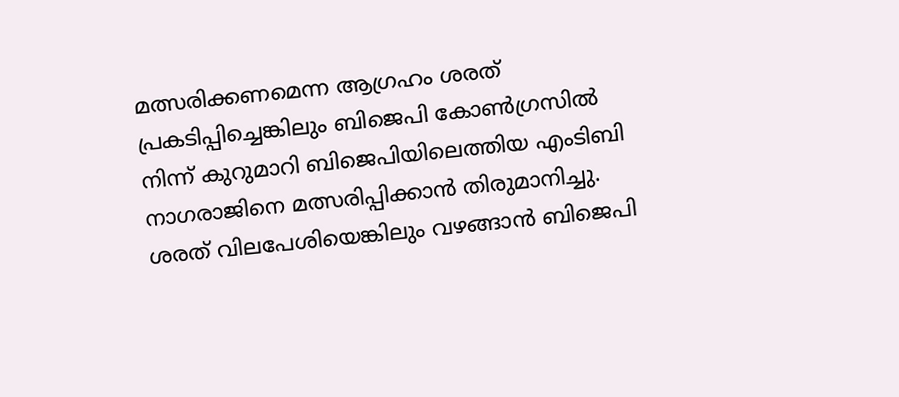മത്സരിക്കണമെന്ന ആഗ്രഹം ശരത് പ്രകടിപ്പിച്ചെങ്കിലും ബിജെപി കോണ്‍ഗ്രസില്‍ നിന്ന് കുറുമാറി ബിജെപിയിലെത്തിയ എംടിബി നാഗരാജിനെ മത്സരിപ്പിക്കാൻ തിരുമാനിച്ചു. ശരത് വിലപേശിയെങ്കിലും വഴങ്ങാൻ ബിജെപി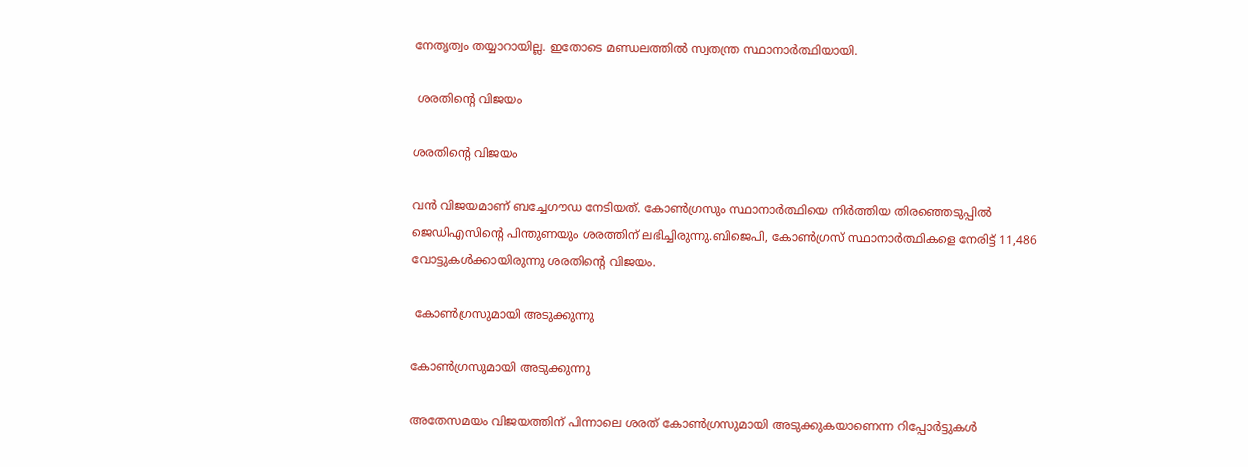നേതൃത്വം തയ്യാറായില്ല. ഇതോടെ മണ്ഡലത്തിൽ സ്വതന്ത്ര സ്ഥാനാർത്ഥിയായി.

 ശരതിന്റെ വിജയം

ശരതിന്റെ വിജയം

വൻ വിജയമാണ് ബച്ചേഗൗഡ നേടിയത്. കോണ്‍ഗ്രസും സ്ഥാനാര്‍ത്ഥിയെ നിര്‍ത്തിയ തിരഞ്ഞെടുപ്പില്‍ ജെഡിഎസിന്‍റെ പിന്തുണയും ശരത്തിന് ലഭിച്ചിരുന്നു.ബിജെപി, കോണ്‍ഗ്രസ് സ്ഥാനാര്‍ത്ഥികളെ നേരിട്ട് 11,486 വോട്ടുകള്‍ക്കായിരുന്നു ശരതിന്റെ വിജയം.

 കോൺഗ്രസുമായി അടുക്കുന്നു

കോൺഗ്രസുമായി അടുക്കുന്നു

അതേസമയം വിജയത്തിന് പിന്നാലെ ശരത് കോൺഗ്രസുമായി അടുക്കുകയാണെന്ന റിപ്പോർട്ടുകൾ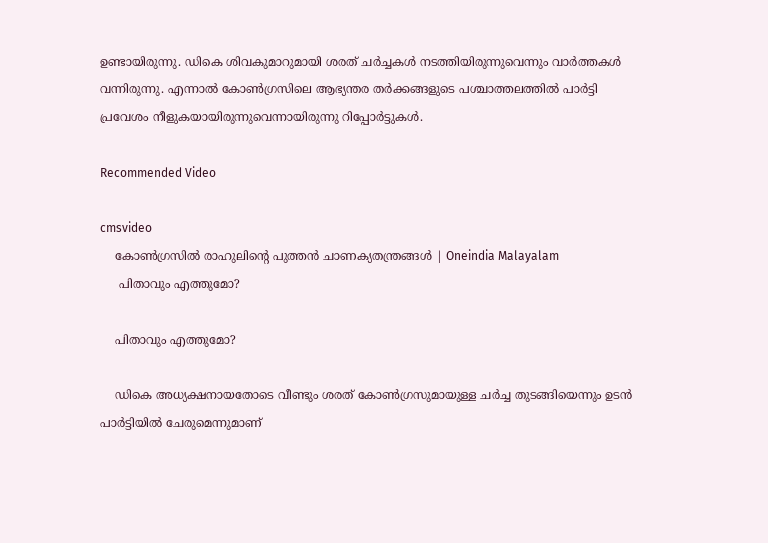ഉണ്ടായിരുന്നു. ഡികെ ശിവകുമാറുമായി ശരത് ചർച്ചകൾ നടത്തിയിരുന്നുവെന്നും വാർത്തകൾ വന്നിരുന്നു. എന്നാൽ കോൺഗ്രസിലെ ആഭ്യന്തര തർക്കങ്ങളുടെ പശ്ചാത്തലത്തിൽ പാർട്ടി പ്രവേശം നീളുകയായിരുന്നുവെന്നായിരുന്നു റിപ്പോർട്ടുകൾ.

Recommended Video

cmsvideo
    കോണ്‍ഗ്രസില്‍ രാഹുലിന്റെ പുത്തന്‍ ചാണക്യതന്ത്രങ്ങള്‍ | Oneindia Malayalam
     പിതാവും എത്തുമോ?

    പിതാവും എത്തുമോ?

    ഡികെ അധ്യക്ഷനായതോടെ വീണ്ടും ശരത് കോൺഗ്രസുമായുള്ള ചർച്ച തുടങ്ങിയെന്നും ഉടൻ പാർട്ടിയിൽ ചേരുമെന്നുമാണ്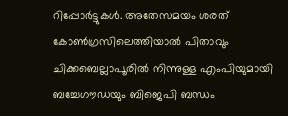റിപ്പോർട്ടുകൾ. അതേസമയം ശരത് കോൺഗ്രസിലെത്തിയാൽ പിതാവും ചിക്കബെല്ലാപൂരിൽ നിന്നുള്ള എംപിയുമായി ബച്ചേഗൗഡയും ബിജെപി ബന്ധം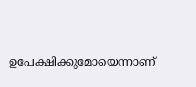ഉപേക്ഷിക്കുമോയെന്നാണ്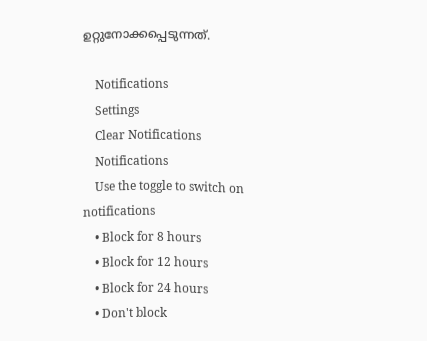ഉറ്റുനോക്കപ്പെടുന്നത്.

    Notifications
    Settings
    Clear Notifications
    Notifications
    Use the toggle to switch on notifications
    • Block for 8 hours
    • Block for 12 hours
    • Block for 24 hours
    • Don't block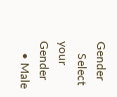Gender
    Select your Gender
    • Male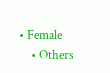• Female
    • Others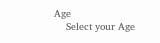Age
    Select your Age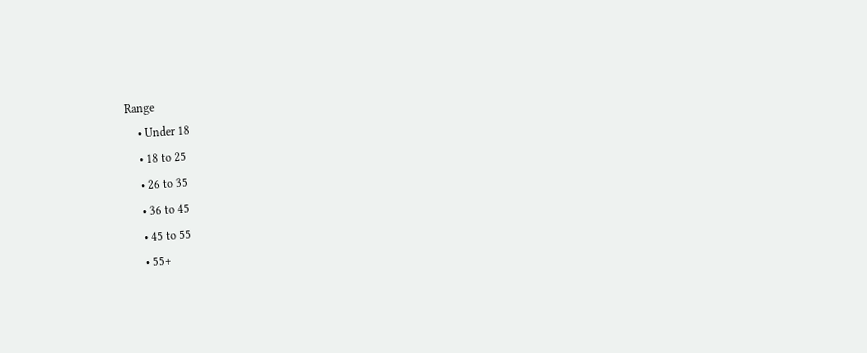Range
    • Under 18
    • 18 to 25
    • 26 to 35
    • 36 to 45
    • 45 to 55
    • 55+